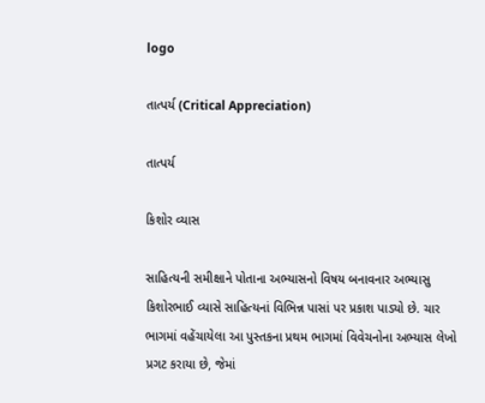logo

તાત્પર્ય (Critical Appreciation)

તાત્પર્ય

કિશોર વ્યાસ

સાહિત્યની સમીક્ષાને પોતાના અભ્યાસનો વિષય બનાવનાર અભ્યાસુ કિશોરભાઈ વ્યાસે સાહિત્યનાં વિભિન્ન પાસાં પર પ્રકાશ પાડ્યો છે. ચાર ભાગમાં વહેંચાયેલા આ પુસ્તકના પ્રથમ ભાગમાં વિવેચનોના અભ્યાસ લેખો પ્રગટ કરાયા છે, જેમાં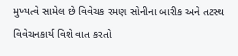મુખ્યત્વે સામેલ છે વિવેચક રમણ સોનીના બારીક અને તટસ્થ વિવેચનકાર્ય વિશે વાત કરતો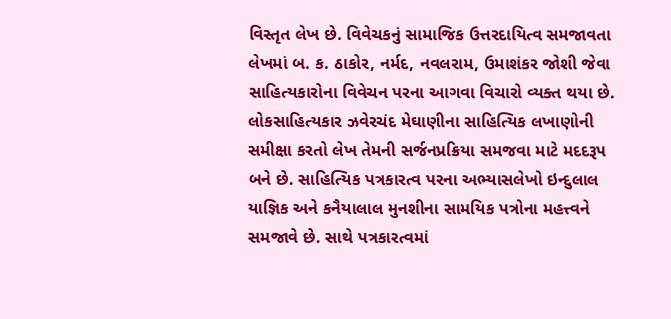વિસ્તૃત લેખ છે. વિવેચકનું સામાજિક ઉત્તરદાયિત્વ સમજાવતા લેખ‌માં બ. ક. ઠાકોર, નર્મદ, નવલરામ, ઉમાશંકર જોશી જેવા સાહિત્યકારોના વિવેચન પરના આગવા વિચારો વ્યક્ત થયા છે. લોકસાહિત્યકાર ઝવેરચંદ મેઘાણીના સાહિત્યિક લખાણોની સમીક્ષા કરતો લેખ તેમની સર્જનપ્રક્રિયા સમજવા માટે મદદરૂપ બને છે. સાહિત્યિક પત્રકારત્વ પરના અભ્યાસલેખો ઇન્દુલાલ યાજ્ઞિક અને કનૈયાલાલ મુનશીના સામયિક પત્રોના મહત્ત્વને સમજાવે છે. સાથે પત્રકારત્વમાં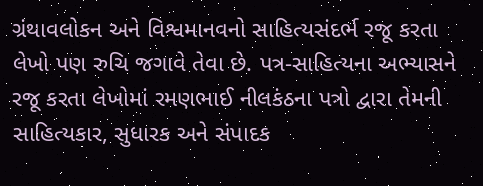ગ્રંથાવલોકન અને વિશ્વમાનવનો સાહિત્યસંદર્ભ રજૂ કરતા લેખો પણ રુચિ જગાવે તેવા છે. પત્ર-સાહિત્યના અભ્યાસને રજૂ કરતા લેખોમાં રમણભાઈ નીલકંઠના પત્રો દ્વારા તેમની સાહિત્યકાર, સુધારક અને સંપાદક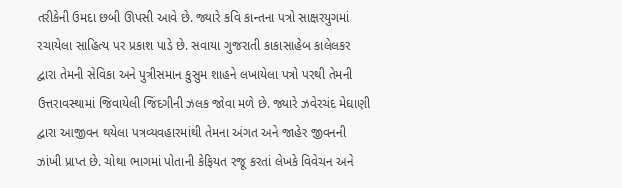તરીકેની ઉમદા છબી ઊપસી આવે છે. જ્યારે કવિ કાન્તના પત્રો સાક્ષરયુગમાં રચાયેલા સાહિત્ય પર પ્રકાશ પાડે છે. સવાયા ગુજરાતી કાકાસાહેબ કાલેલકર દ્વારા તેમની સેવિકા અને પુત્રીસમાન કુસુમ શાહને લખાયેલા પત્રો પરથી તેમની ઉત્તરાવસ્થામાં જિવાયેલી જિંદગીની ઝલક જોવા મળે છે. જ્યારે ઝવેરચંદ મેઘાણી‌ દ્વારા આજીવન થયેલા પત્રવ્યવહારમાંથી તેમના અંગત અને જાહેર જીવનની ઝાંખી પ્રાપ્ત છે. ચોથા ભાગમાં પોતાની કેફિયત રજૂ કરતાં લેખકે વિવેચન અને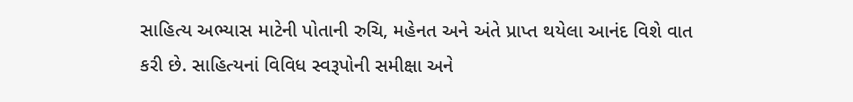સાહિત્ય અભ્યાસ માટેની પોતાની રુચિ, મહેનત અને અંતે પ્રાપ્ત થયેલા આનંદ વિશે વાત કરી છે. સાહિત્યનાં વિવિધ સ્વરૂપોની સમીક્ષા અને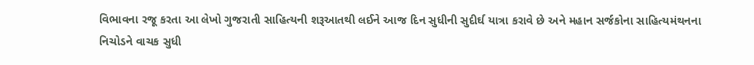વિભાવના રજૂ કરતા આ લેખો ગુજરાતી સાહિત્યની શરૂઆતથી લઈને આજ દિન સુધીની સુદીર્ઘ યાત્રા કરાવે છે અને મહાન સર્જકોના સાહિત્યમંથનના નિચોડને વાચક સુધી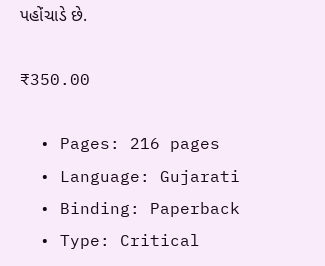પહોંચાડે છે.

₹350.00

  • Pages: 216 pages
  • Language: Gujarati
  • Binding: Paperback
  • Type: Critical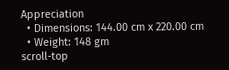Appreciation
  • Dimensions: 144.00 cm x 220.00 cm
  • Weight: 148 gm
scroll-top